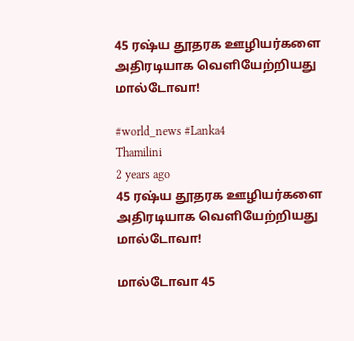45 ரஷ்ய தூதரக ஊழியர்களை அதிரடியாக வெளியேற்றியது மால்டோவா!

#world_news #Lanka4
Thamilini
2 years ago
45 ரஷ்ய தூதரக ஊழியர்களை அதிரடியாக வெளியேற்றியது மால்டோவா!

மால்டோவா 45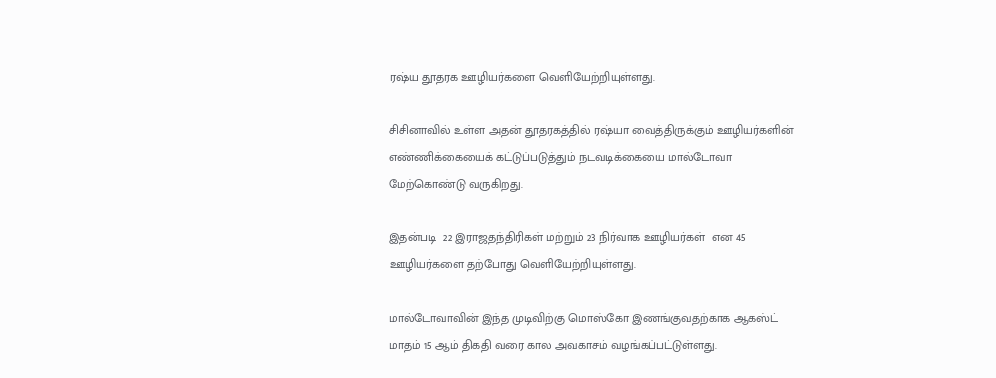ரஷ்ய தூதரக ஊழியர்களை வெளியேற்றியுள்ளது.

சிசினாவில் உள்ள அதன் தூதரகத்தில் ரஷ்யா வைத்திருக்கும் ஊழியர்களின் எண்ணிக்கையைக் கட்டுப்படுத்தும் நடவடிக்கையை மால்டோவா மேற்கொண்டு வருகிறது.

இதன்படி  22 இராஜதந்திரிகள் மற்றும் 23 நிர்வாக ஊழியர்கள்  என 45 ஊழியர்களை தற்போது வெளியேற்றியுள்ளது.

மால்டோவாவின் இந்த முடிவிற்கு மொஸ்கோ இணங்குவதற்காக ஆகஸ்ட் மாதம் 15 ஆம் திகதி வரை கால அவகாசம் வழங்கப்பட்டுள்ளது.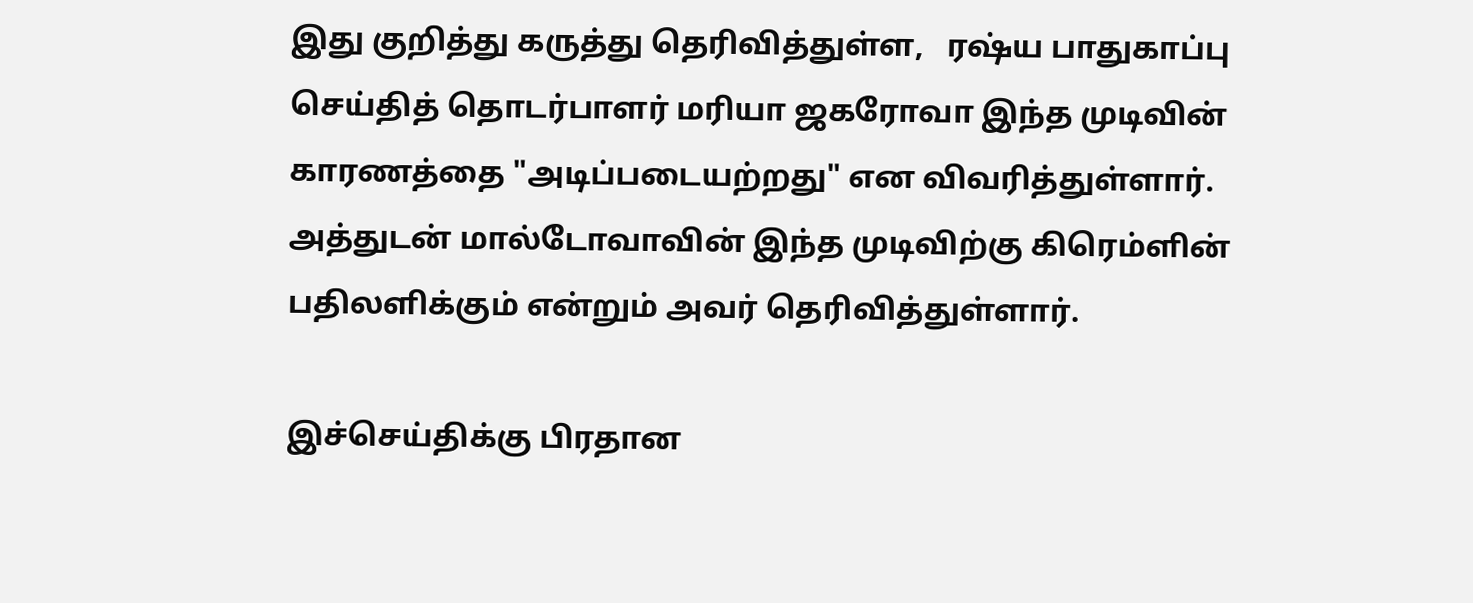இது குறித்து கருத்து தெரிவித்துள்ள,   ரஷ்ய பாதுகாப்பு செய்தித் தொடர்பாளர் மரியா ஜகரோவா இந்த முடிவின் காரணத்தை "அடிப்படையற்றது" என விவரித்துள்ளார். அத்துடன் மால்டோவாவின் இந்த முடிவிற்கு கிரெம்ளின் பதிலளிக்கும் என்றும் அவர் தெரிவித்துள்ளார்.

இச்செய்திக்கு பிரதான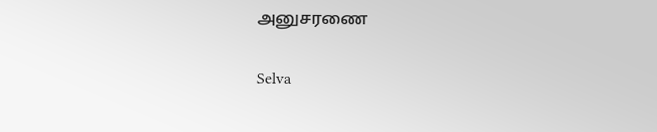அனுசரணை

Selva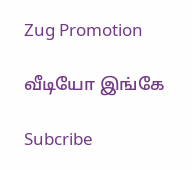Zug Promotion

வீடியோ இங்கே

Subcribe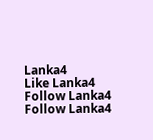Lanka4
Like Lanka4
Follow Lanka4
Follow Lanka4